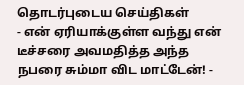தொடர்புடைய செய்திகள்
- என் ஏரியாக்குள்ள வந்து என் டீச்சரை அவமதித்த அந்த நபரை சும்மா விட மாட்டேன்! -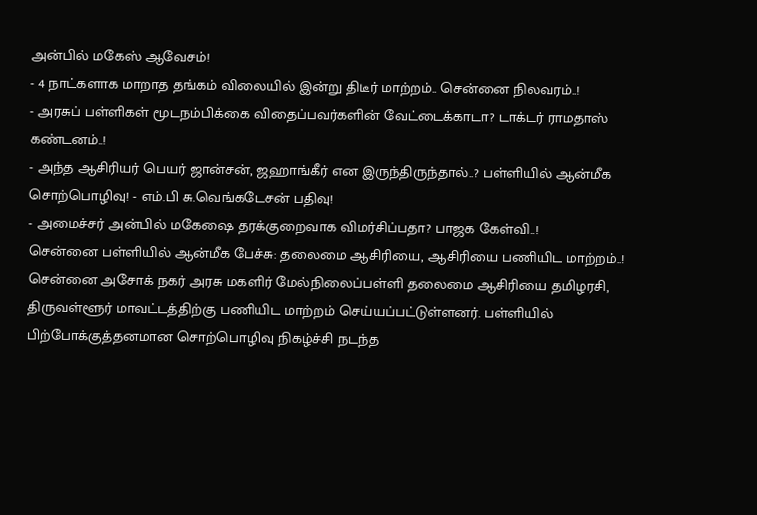அன்பில் மகேஸ் ஆவேசம்!
- 4 நாட்களாக மாறாத தங்கம் விலையில் இன்று திடீர் மாற்றம்.. சென்னை நிலவரம்..!
- அரசுப் பள்ளிகள் மூடநம்பிக்கை விதைப்பவர்களின் வேட்டைக்காடா? டாக்டர் ராமதாஸ் கண்டனம்..!
- அந்த ஆசிரியர் பெயர் ஜான்சன், ஜஹாங்கீர் என இருந்திருந்தால்..? பள்ளியில் ஆன்மீக சொற்பொழிவு! - எம்.பி சு.வெங்கடேசன் பதிவு!
- அமைச்சர் அன்பில் மகேஷை தரக்குறைவாக விமர்சிப்பதா? பாஜக கேள்வி..!
சென்னை பள்ளியில் ஆன்மீக பேச்சு: தலைமை ஆசிரியை, ஆசிரியை பணியிட மாற்றம்..!
சென்னை அசோக் நகர் அரசு மகளிர் மேல்நிலைப்பள்ளி தலைமை ஆசிரியை தமிழரசி, திருவள்ளூர் மாவட்டத்திற்கு பணியிட மாற்றம் செய்யப்பட்டுள்ளனர். பள்ளியில் பிற்போக்குத்தனமான சொற்பொழிவு நிகழ்ச்சி நடந்த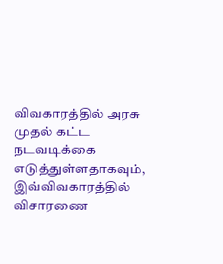விவகாரத்தில் அரசு முதல் கட்ட நடவடிக்கை எடுத்துள்ளதாகவும், இவ்விவகாரத்தில் விசாரணை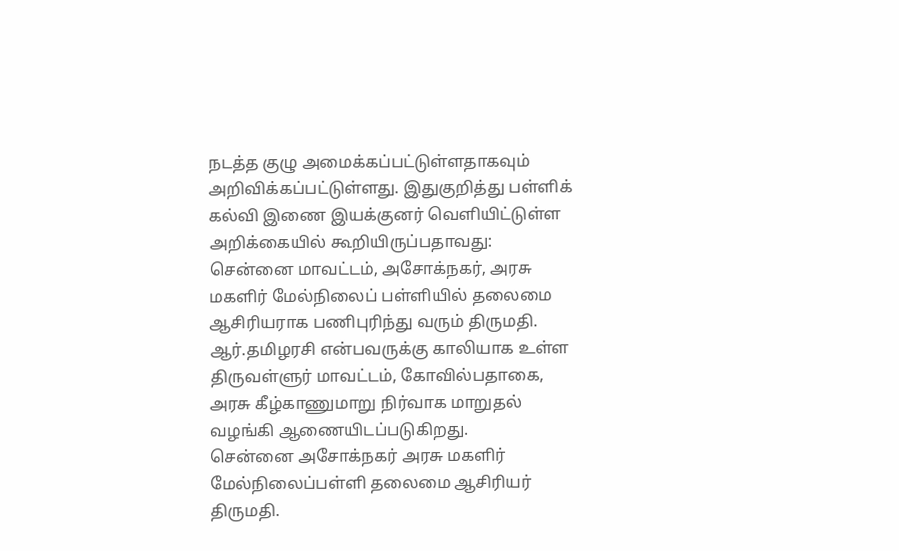நடத்த குழு அமைக்கப்பட்டுள்ளதாகவும் அறிவிக்கப்பட்டுள்ளது. இதுகுறித்து பள்ளிக் கல்வி இணை இயக்குனர் வெளியிட்டுள்ள அறிக்கையில் கூறியிருப்பதாவது:
சென்னை மாவட்டம், அசோக்நகர், அரசு மகளிர் மேல்நிலைப் பள்ளியில் தலைமை ஆசிரியராக பணிபுரிந்து வரும் திருமதி. ஆர்.தமிழரசி என்பவருக்கு காலியாக உள்ள திருவள்ளுர் மாவட்டம், கோவில்பதாகை, அரசு கீழ்காணுமாறு நிர்வாக மாறுதல் வழங்கி ஆணையிடப்படுகிறது.
சென்னை அசோக்நகர் அரசு மகளிர் மேல்நிலைப்பள்ளி தலைமை ஆசிரியர் திருமதி.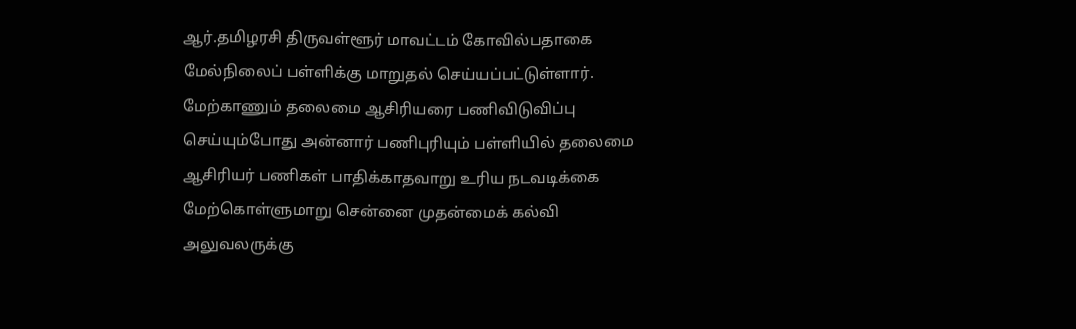ஆர்.தமிழரசி திருவள்ளூர் மாவட்டம் கோவில்பதாகை மேல்நிலைப் பள்ளிக்கு மாறுதல் செய்யப்பட்டுள்ளார்.
மேற்காணும் தலைமை ஆசிரியரை பணிவிடுவிப்பு செய்யும்போது அன்னார் பணிபுரியும் பள்ளியில் தலைமை ஆசிரியர் பணிகள் பாதிக்காதவாறு உரிய நடவடிக்கை மேற்கொள்ளுமாறு சென்னை முதன்மைக் கல்வி அலுவலருக்கு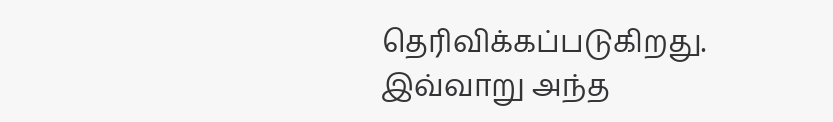தெரிவிக்கப்படுகிறது.
இவ்வாறு அந்த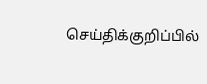செய்திக்குறிப்பில்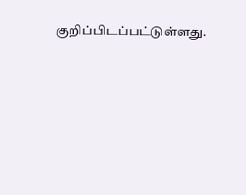குறிப்பிடப்பட்டுள்ளது.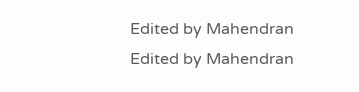Edited by Mahendran
Edited by Mahendran